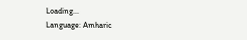Loading...
Language: Amharic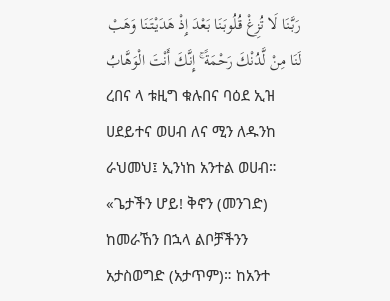رَبَّنَا لَا تُزِغْ قُلُوبَنَا بَعْدَ إِذْ هَدَيْتَنَا وَهَبْ لَنَا مِنْ لَّدُنْكَ رَحْمَةً ۚ إِنَّكَ أَنْتَ الْوَهَّابُ
ረበና ላ ቱዚግ ቁሉበና ባዕደ ኢዝ ሀደይተና ወሀብ ለና ሚን ለዱንከ ራህመህ፤ ኢንነከ አንተል ወሀብ።
«ጌታችን ሆይ! ቅኖን (መንገድ) ከመራኸን በኋላ ልቦቻችንን አታስወግድ (አታጥም)። ከአንተ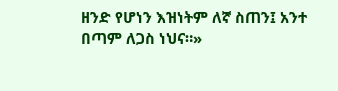ዘንድ የሆነን እዝነትም ለኛ ስጠን፤ አንተ በጣም ለጋስ ነህና።»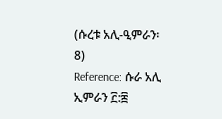(ሱረቱ አሊ-ዒምራን፡ 8)
Reference: ሱራ አሊ ኢምራን ፫:፰